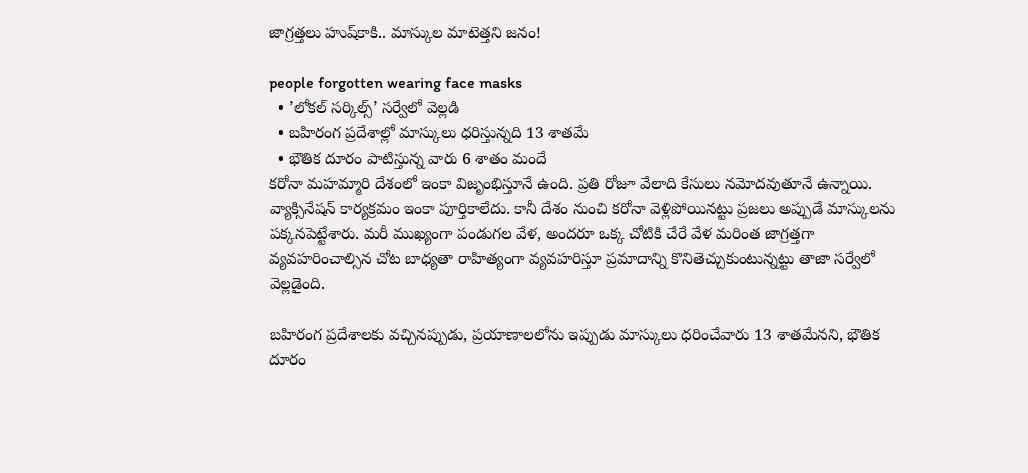జాగ్రత్తలు హుష్‌కాకి.. మాస్కుల మాటెత్తని జనం!

people forgotten wearing face masks
  • ’లోకల్ సర్కిల్స్’ సర్వేలో వెల్లడి
  • బహిరంగ ప్రదేశాల్లో మాస్కులు ధరిస్తున్నది 13 శాతమే
  • భౌతిక దూరం పాటిస్తున్న వారు 6 శాతం మందే
కరోనా మహమ్మారి దేశంలో ఇంకా విజృంభిస్తూనే ఉంది. ప్రతి రోజూ వేలాది కేసులు నమోదవుతూనే ఉన్నాయి. వ్యాక్సినేషన్ కార్యక్రమం ఇంకా పూర్తికాలేదు. కానీ దేశం నుంచి కరోనా వెళ్లిపోయినట్టు ప్రజలు అప్పుడే మాస్కులను పక్కనపెట్టేశారు. మరీ ముఖ్యంగా పండుగల వేళ, అందరూ ఒక్క చోటికి చేరే వేళ మరింత జాగ్రత్తగా వ్యవహరించాల్సిన చోట బాధ్యతా రాహిత్యంగా వ్యవహరిస్తూ ప్రమాదాన్ని కొనితెచ్చుకుంటున్నట్టు తాజా సర్వేలో వెల్లడైంది.

బహిరంగ ప్రదేశాలకు వచ్చినప్పుడు, ప్రయాణాలలోను ఇప్పుడు మాస్కులు ధరించేవారు 13 శాతమేనని, భౌతిక దూరం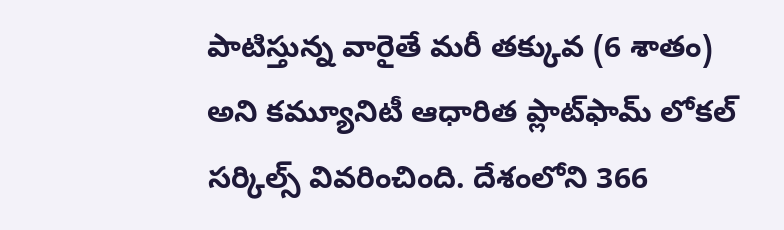పాటిస్తున్న వారైతే మరీ తక్కువ (6 శాతం) అని కమ్యూనిటీ ఆధారిత ప్లాట్‌ఫామ్ లోకల్ సర్కిల్స్ వివరించింది. దేశంలోని 366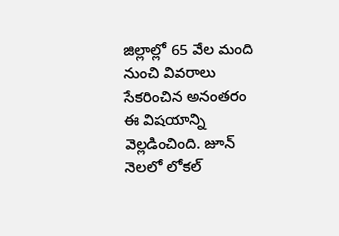జిల్లాల్లో 65 వేల మంది నుంచి వివరాలు సేకరించిన అనంతరం ఈ విషయాన్ని వెల్లడించింది. జూన్ నెలలో లోకల్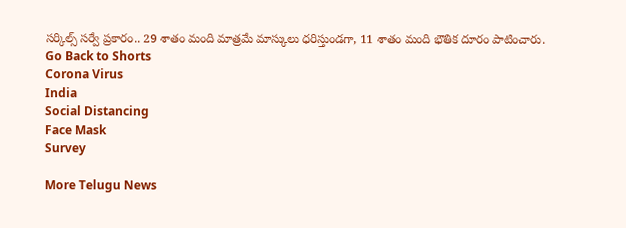సర్కిల్స్ సర్వే ప్రకారం.. 29 శాతం మంది మాత్రమే మాస్కులు ధరిస్తుండగా, 11 శాతం మంది భౌతిక దూరం పాటించారు.
Go Back to Shorts
Corona Virus
India
Social Distancing
Face Mask
Survey

More Telugu News